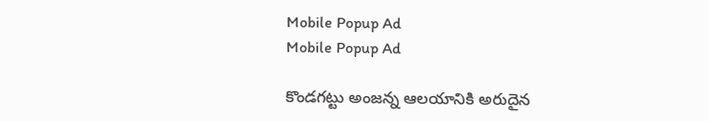Mobile Popup Ad
Mobile Popup Ad

కొండగట్టు అంజన్న ఆలయానికి అరుదైన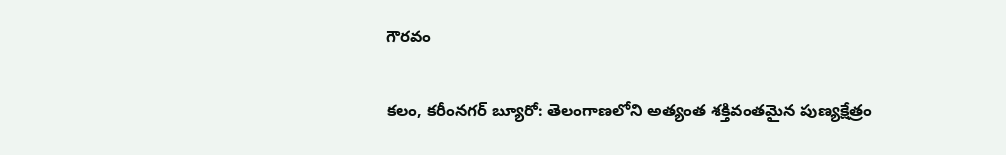గౌరవం

కలం, కరీంనగర్ బ్యూరో: తెలంగాణలోని అత్యంత శక్తివంతమైన పుణ్యక్షేత్రం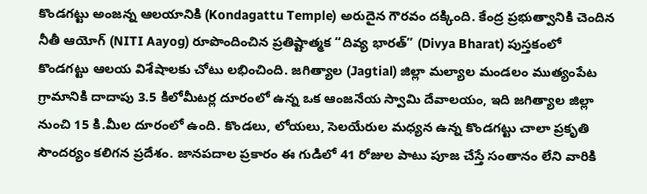కొండగట్టు అంజన్న ఆలయానికి (Kondagattu Temple) అరుదైన గౌరవం దక్కింది. కేంద్ర ప్రభుత్వానికి చెందిన నీతీ ఆయోగ్ (NITI Aayog) రూపొందించిన ప్రతిష్టాత్మక “దివ్య భారత్” (Divya Bharat) పుస్తకంలో కొండగట్టు ఆలయ విశేషాలకు చోటు లభించింది. జగిత్యాల (Jagtial) జిల్లా మల్యాల మండలం ముత్యంపేట గ్రామానికి దాదాపు 3.5 కిలోమీటర్ల దూరంలో ఉన్న ఒక ఆంజనేయ స్వామి దేవాలయం, ఇది జగిత్యాల జిల్లా నుంచి 15 కి.మీల దూరంలో ఉంది. కొండలు, లోయలు, సెలయేరుల మధ్యన ఉన్న కొండగట్టు చాలా ప్రకృతి సౌందర్యం కలిగన ప్రదేశం. జానపదాల ప్రకారం ఈ గుడిలో 41 రోజుల పాటు పూజ చేస్తే సంతానం లేని వారికి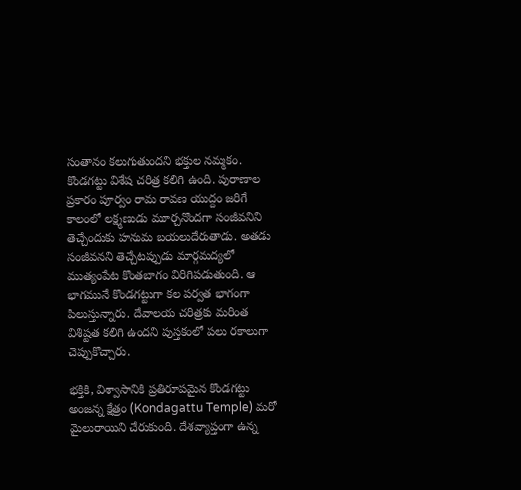సంతానం కలుగుతుందని భక్తుల నమ్మకం. కొండగట్టు విశేష చరిత్ర కలిగి ఉంది. పురాణాల ప్రకారం పూర్వం రామ రావణ యుద్దం జరిగే కాలంలో లక్ష్మణుడు మూర్చనొందగా సంజీవనిని తెచ్చేందుకు హనుమ బయలుదేరుతాడు. అతడు సంజీవనని తెచ్చేటప్పుడు మార్గమద్యలో ముత్యంపేట కొంతబాగం విరిగిపడుతుంది. ఆ భాగమునే కొండగట్టుగా కల పర్వత భాగంగా పిలుస్తున్నారు. దేవాలయ చరిత్రకు మరింత విశిష్టత కలిగి ఉందని పుస్తకంలో పలు రకాలుగా చెప్పుకొచ్చారు.

భక్తికి, విశ్వాసానికి ప్రతిరూపమైన కొండగట్టు అంజన్న క్షేత్రం (Kondagattu Temple) మరో మైలురాయిని చేరుకుంది. దేశవ్యాప్తంగా ఉన్న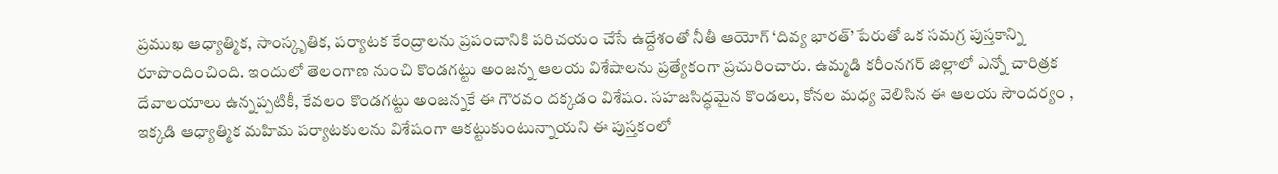ప్రముఖ ఆధ్యాత్మిక, సాంస్కృతిక, పర్యాటక కేంద్రాలను ప్రపంచానికి పరిచయం చేసే ఉద్దేశంతో నీతీ ఆయోగ్ ‘దివ్య భారత్’ పేరుతో ఒక సమగ్ర పుస్తకాన్ని రూపొందించింది. ఇందులో తెలంగాణ నుంచి కొండగట్టు అంజన్న ఆలయ విశేషాలను ప్రత్యేకంగా ప్రచురించారు. ఉమ్మడి కరీంనగర్ జిల్లాలో ఎన్నో చారిత్రక దేవాలయాలు ఉన్నప్పటికీ, కేవలం కొండగట్టు అంజన్నకే ఈ గౌరవం దక్కడం విశేషం. సహజసిద్ధమైన కొండలు, కోనల మధ్య వెలిసిన ఈ ఆలయ సౌందర్యం , ఇక్కడి ఆధ్యాత్మిక మహిమ పర్యాటకులను విశేషంగా ఆకట్టుకుంటున్నాయని ఈ పుస్తకంలో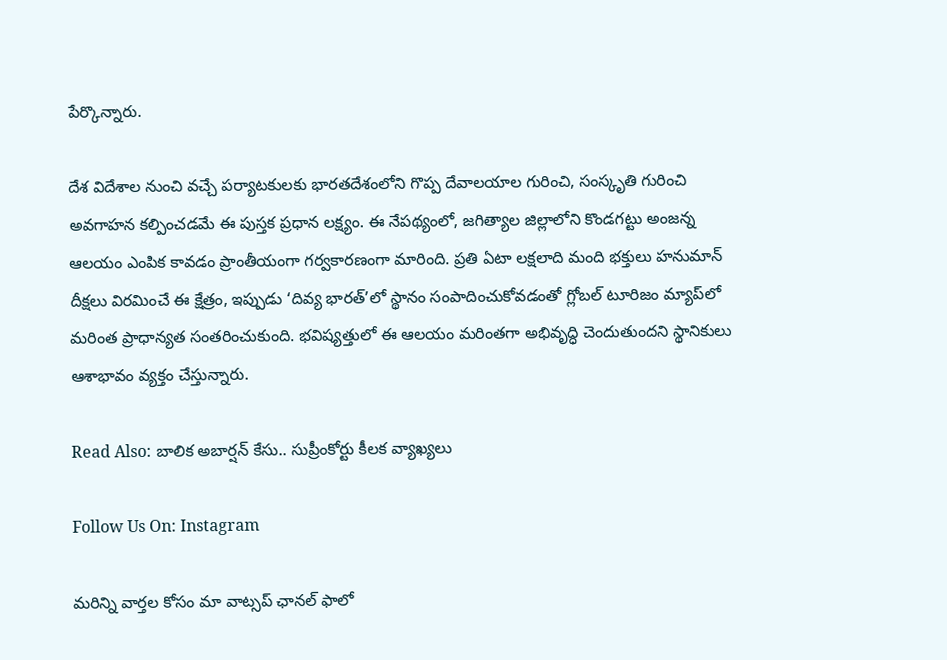పేర్కొన్నారు.

దేశ విదేశాల నుంచి వచ్చే పర్యాటకులకు భారతదేశంలోని గొప్ప దేవాలయాల గురించి, సంస్కృతి గురించి అవగాహన కల్పించడమే ఈ పుస్తక ప్రధాన లక్ష్యం. ఈ నేపథ్యంలో, జగిత్యాల జిల్లాలోని కొండగట్టు అంజన్న ఆలయం ఎంపిక కావడం ప్రాంతీయంగా గర్వకారణంగా మారింది. ప్రతి ఏటా లక్షలాది మంది భక్తులు హనుమాన్ దీక్షలు విరమించే ఈ క్షేత్రం, ఇప్పుడు ‘దివ్య భారత్’లో స్థానం సంపాదించుకోవడంతో గ్లోబల్ టూరిజం మ్యాప్‌లో మరింత ప్రాధాన్యత సంతరించుకుంది. భవిష్యత్తులో ఈ ఆలయం మరింతగా అభివృద్ధి చెందుతుందని స్థానికులు ఆశాభావం వ్యక్తం చేస్తున్నారు.

Read Also: బాలిక అబార్షన్ కేసు.. సుప్రీంకోర్టు కీలక వ్యాఖ్యలు

Follow Us On: Instagram

మ‌రిన్ని వార్త‌ల కోసం మా వాట్స‌ప్ ఛాన‌ల్ ఫాలో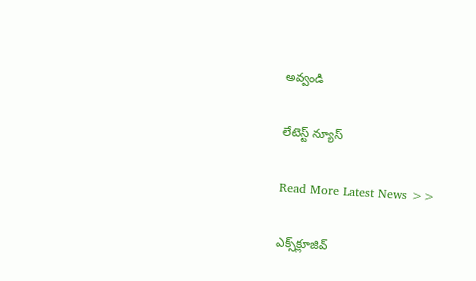అవ్వండి

లేటెస్ట్ న్యూస్‌

Read More Latest News >>

ఎక్స్‌క్లూజివ్‌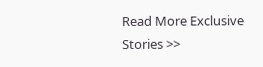Read More Exclusive Stories >>